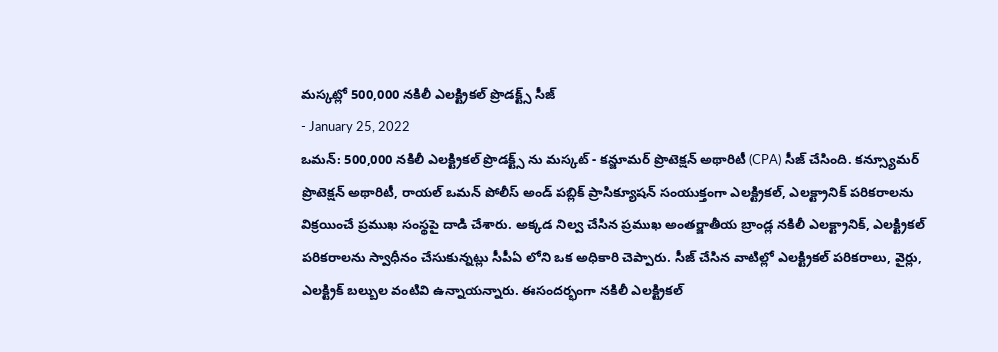మస్కట్లో 500,000 నకిలీ ఎలక్ట్రికల్ ప్రొడక్ట్స్ సీజ్
- January 25, 2022
ఒమన్: 500,000 నకిలీ ఎలక్ట్రికల్ ప్రొడక్ట్స్ ను మస్కట్ - కన్జూమర్ ప్రొటెక్షన్ అథారిటీ (CPA) సీజ్ చేసింది. కన్స్యూమర్ ప్రొటెక్షన్ అథారిటీ, రాయల్ ఒమన్ పోలీస్ అండ్ పబ్లిక్ ప్రాసిక్యూషన్ సంయుక్తంగా ఎలక్ట్రికల్, ఎలక్ట్రానిక్ పరికరాలను విక్రయించే ప్రముఖ సంస్థపై దాడి చేశారు. అక్కడ నిల్వ చేసిన ప్రముఖ అంతర్జాతీయ బ్రాండ్ల నకిలీ ఎలక్ట్రానిక్, ఎలక్ట్రికల్ పరికరాలను స్వాధీనం చేసుకున్నట్లు సీపీఏ లోని ఒక అధికారి చెప్పారు. సీజ్ చేసిన వాటిల్లో ఎలక్ట్రికల్ పరికరాలు, వైర్లు, ఎలక్ట్రిక్ బల్బుల వంటివి ఉన్నాయన్నారు. ఈసందర్భంగా నకిలీ ఎలక్ట్రికల్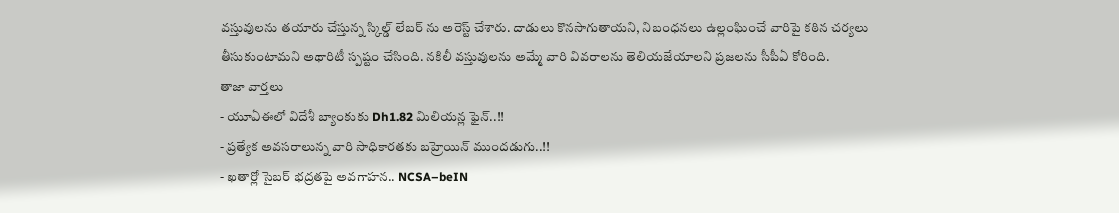వస్తువులను తయారు చేస్తున్న స్కిల్డ్ లేబర్ ను అరెస్ట్ చేశారు. దాడులు కొనసాగుతాయని, నిబంధనలు ఉల్లంఘించే వారిపై కఠిన చర్యలు తీసుకుంటామని అథారిటీ స్పష్టం చేసింది. నకిలీ వస్తువులను అమ్మే వారి వివరాలను తెలియజేయాలని ప్రజలను సీపీఏ కోరింది.
తాజా వార్తలు
- యూఏఈలో విదేశీ బ్యాంకుకు Dh1.82 మిలియన్ల ఫైన్..!!
- ప్రత్యేక అవసరాలున్న వారి సాధికారతకు బహ్రెయిన్ ముందడుగు..!!
- ఖతార్లో సైబర్ భద్రతపై అవగాహన.. NCSA–beIN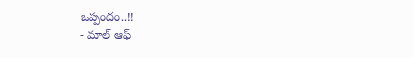ఒప్పందం..!!
- మాల్ ఆఫ్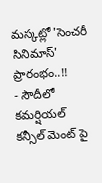మస్కట్లో 'సెంచరీ సినిమాస్' ప్రారంభం..!!
- సౌదీలో కమర్షియల్ కన్సీల్ మెంట్ పై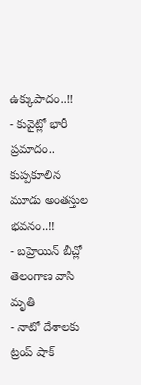ఉక్కుపాదం..!!
- కువైట్లో భారీ ప్రమాదం.. కుప్పకూలిన మూడు అంతస్తుల భవనం..!!
- బహ్రెయిన్ బీచ్లో తెలంగాణ వాసి మృతి
- నాటో దేశాలకు ట్రంప్ షాక్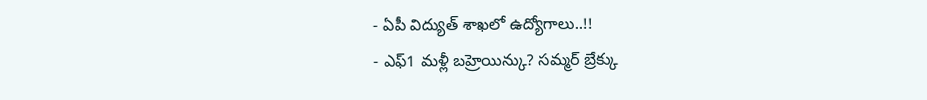- ఏపీ విద్యుత్ శాఖలో ఉద్యోగాలు..!!
- ఎఫ్1 మళ్లీ బహ్రెయిన్కు? సమ్మర్ బ్రేక్కు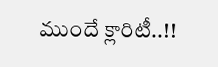ముందే క్లారిటీ..!!